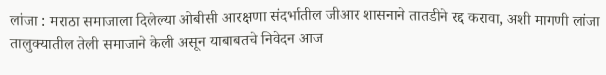लांजा : मराठा समाजाला दिलेल्या ओबीसी आरक्षणा संदर्भातील जीआर शासनाने तातडीने रद्द करावा, अशी मागणी लांजा तालुक्यातील तेली समाजाने केली असून याबाबतचे निवेदन आज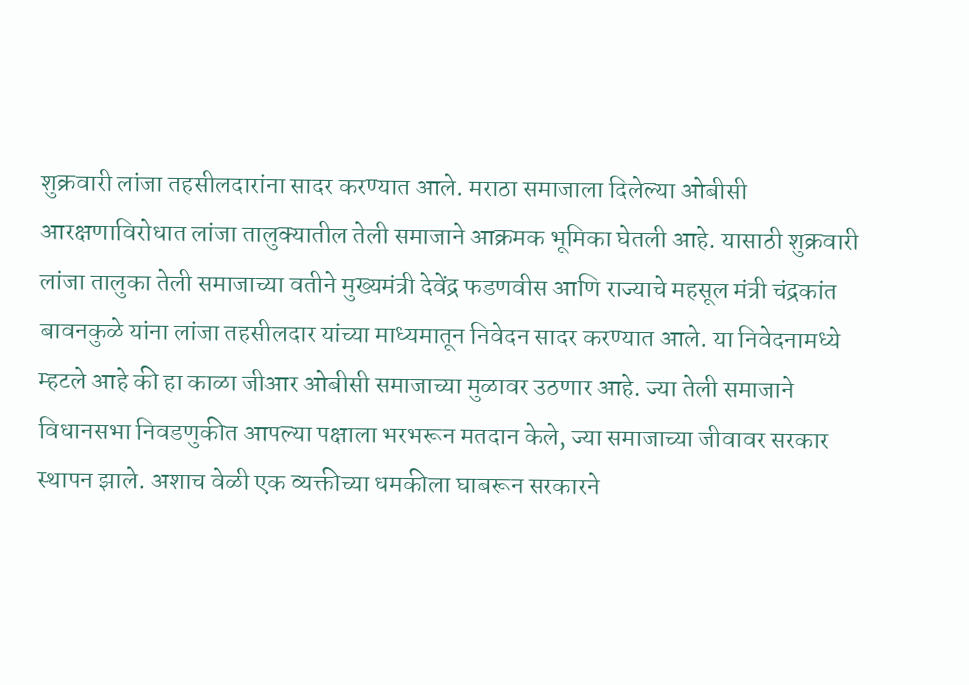शुक्रवारी लांजा तहसीलदारांना सादर करण्यात आले. मराठा समाजाला दिलेल्या ओबीसी आरक्षणाविरोधात लांजा तालुक्यातील तेली समाजाने आक्रमक भूमिका घेतली आहे. यासाठी शुक्रवारी लांजा तालुका तेली समाजाच्या वतीने मुख्यमंत्री देवेंद्र फडणवीस आणि राज्याचे महसूल मंत्री चंद्रकांत बावनकुळे यांना लांजा तहसीलदार यांच्या माध्यमातून निवेदन सादर करण्यात आले. या निवेदनामध्ये म्हटले आहे की हा काळा जीआर ओबीसी समाजाच्या मुळावर उठणार आहे. ज्या तेली समाजाने विधानसभा निवडणुकीत आपल्या पक्षाला भरभरून मतदान केले, ज्या समाजाच्या जीवावर सरकार स्थापन झाले. अशाच वेळी एक व्यक्तीच्या धमकीला घाबरून सरकारने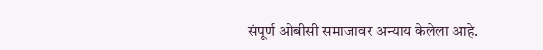संपूर्ण ओबीसी समाजावर अन्याय केलेला आहे.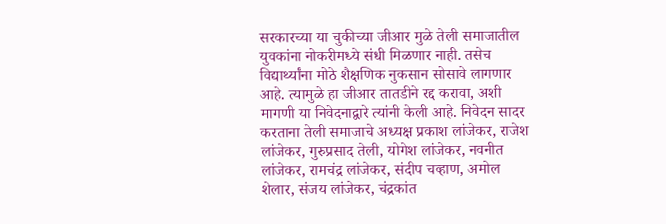सरकारच्या या चुकीच्या जीआर मुळे तेली समाजातील युवकांना नोकरीमध्ये संधी मिळणार नाही. तसेच विद्यार्थ्यांना मोठे शैक्षणिक नुकसान सोसावे लागणार आहे. त्यामुळे हा जीआर तातडीने रद्द करावा, अशी मागणी या निवेदनाद्वारे त्यांनी केली आहे. निवेदन सादर करताना तेली समाजाचे अध्यक्ष प्रकाश लांजेकर, राजेश लांजेकर, गुरुप्रसाद तेली, योगेश लांजेकर, नवनीत लांजेकर, रामचंद्र लांजेकर, संदीप चव्हाण, अमोल शेलार, संजय लांजेकर, चंद्रकांत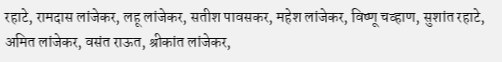रहाटे, रामदास लांजेकर, लहू लांजेकर, सतीश पावसकर, महेश लांजेकर, विष्णू चव्हाण, सुशांत रहाटे, अमित लांजेकर, वसंत राऊत, श्रीकांत लांजेकर,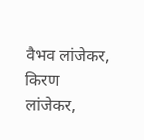वैभव लांजेकर, किरण लांजेकर,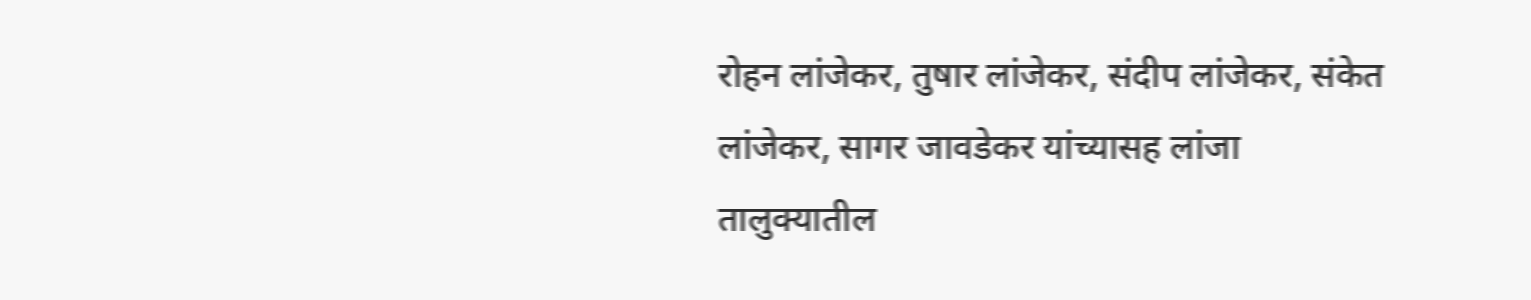रोहन लांजेकर, तुषार लांजेकर, संदीप लांजेकर, संकेत लांजेकर, सागर जावडेकर यांच्यासह लांजा तालुक्यातील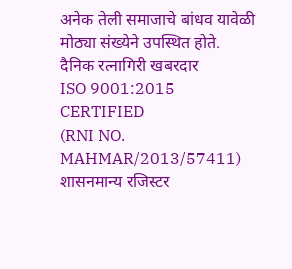अनेक तेली समाजाचे बांधव यावेळी मोठ्या संख्येने उपस्थित होते.
दैनिक रत्नागिरी खबरदार
ISO 9001:2015 CERTIFIED
(RNI NO. MAHMAR/2013/57411)
शासनमान्य रजिस्टर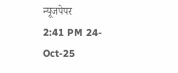न्यूजपेपर
2:41 PM 24-Oct-25